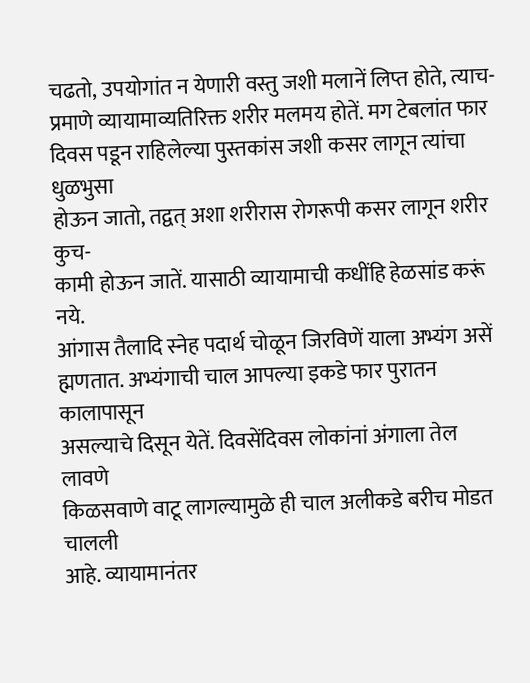चढतो, उपयोगांत न येणारी वस्तु जशी मलानें लिप्त होते, त्याच-
प्रमाणे व्यायामाव्यतिरिक्त शरीर मलमय होतें. मग टेबलांत फार
दिवस पडून राहिलेल्या पुस्तकांस जशी कसर लागून त्यांचा धुळभुसा
होऊन जातो, तद्वत् अशा शरीरास रोगरूपी कसर लागून शरीर कुच-
कामी होऊन जातें. यासाठी व्यायामाची कधींहि हेळसांड करूं नये.
आंगास तैलादि स्नेह पदार्थ चोळून जिरविणें याला अभ्यंग असें
ह्मणतात. अभ्यंगाची चाल आपल्या इकडे फार पुरातन कालापासून
असल्याचे दिसून येतें. दिवसेंदिवस लोकांनां अंगाला तेल लावणे
किळसवाणे वाटू लागल्यामुळे ही चाल अलीकडे बरीच मोडत चालली
आहे. व्यायामानंतर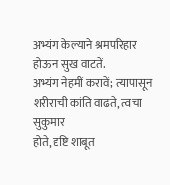अभ्यंग केल्याने श्रमपरिहार होऊन सुख वाटतें.
अभ्यंग नेहमीं करावें; त्यापासून शरीराची कांति वाढते, त्वचा सुकुमार
होते, दृष्टि शाबूत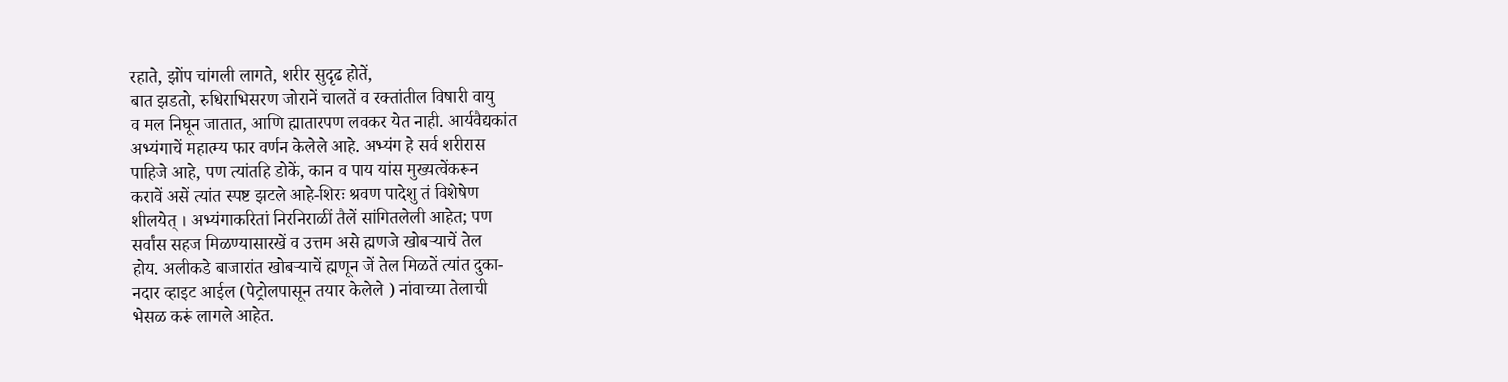रहाते, झोंप चांगली लागते, शरीर सुदृढ होतें,
बात झडतो, रुधिराभिसरण जोरानें चालतें व रक्तांतील विषारी वायु
व मल निघून जातात, आणि ह्मातारपण लवकर येत नाही. आर्यवैद्यकांत
अभ्यंगाचें महात्म्य फार वर्णन केलेले आहे. अभ्यंग हे सर्व शरीरास
पाहिजे आहे, पण त्यांतहि डोकें, कान व पाय यांस मुख्यत्वेंकरून
करावें असें त्यांत स्पष्ट झटले आहे-शिरः श्रवण पादेशु तं विशेषेण
शीलयेत् । अभ्यंगाकरितां निरनिराळीं तैलें सांगितलेली आहेत; पण
सर्वांस सहज मिळण्यासारखें व उत्तम असे ह्मणजे खोबऱ्याचें तेल
होय. अलीकडे बाजारांत खोबऱ्याचें ह्मणून जें तेल मिळतें त्यांत दुका-
नदार व्हाइट आईल (पेट्रोलपासून तयार केलेले ) नांवाच्या तेलाची
भेसळ करूं लागले आहेत.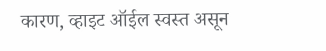कारण, व्हाइट ऑईल स्वस्त असून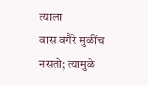त्याला
वास वगैरे मुळींच नसतो; त्यामुळे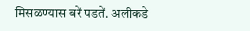मिसळण्यास बरें पडतें. अलीकडे